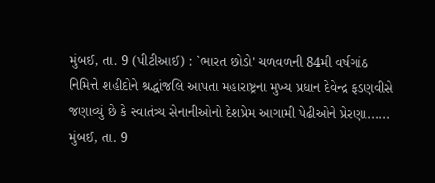મુંબઈ, તા. 9 (પીટીઆઈ) : `ભારત છોડો' ચળવળની 84મી વર્ષગાંઠ નિમિત્તે શહીદોને શ્રદ્ધાંજલિ આપતા મહારાષ્ટ્રના મુખ્ય પ્રધાન દેવેન્દ્ર ફડણવીસે જણાવ્યું છે કે સ્વાતંત્ર્ય સેનાનીઓનો દેશપ્રેમ આગામી પેઢીઓને પ્રેરણા......
મુંબઈ, તા. 9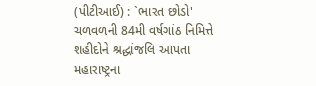(પીટીઆઈ) : `ભારત છોડો' ચળવળની 84મી વર્ષગાંઠ નિમિત્તે શહીદોને શ્રદ્ધાંજલિ આપતા મહારાષ્ટ્રના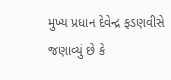મુખ્ય પ્રધાન દેવેન્દ્ર ફડણવીસે જણાવ્યું છે કે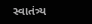સ્વાતંત્ર્ય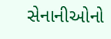સેનાનીઓનો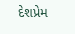દેશપ્રેમ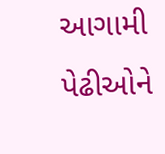આગામી પેઢીઓને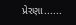પ્રેરણા......